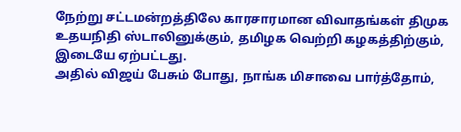நேற்று சட்டமன்றத்திலே காரசாரமான விவாதங்கள் திமுக உதயநிதி ஸ்டாலினுக்கும், தமிழக வெற்றி கழகத்திற்கும், இடையே ஏற்பட்டது.
அதில் விஜய் பேசும் போது, நாங்க மிசாவை பார்த்தோம்,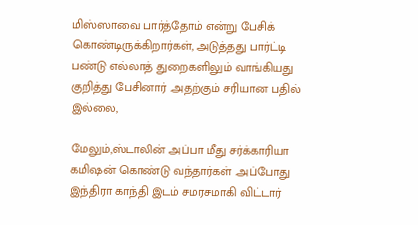மிஸ்ஸாவை பார்த்தோம் என்று பேசிக் கொண்டிருக்கிறார்கள், அடுத்தது பார்ட்டி பண்டு எல்லாத் துறைகளிலும் வாங்கியது குறித்து பேசினார் .அதற்கும் சரியான பதில் இல்லை,

மேலும்,ஸ்டாலின் அப்பா மீது சர்க்காரியா கமிஷன் கொண்டு வந்தார்கள் .அப்போது இந்திரா காந்தி இடம் சமரசமாகி விட்டார்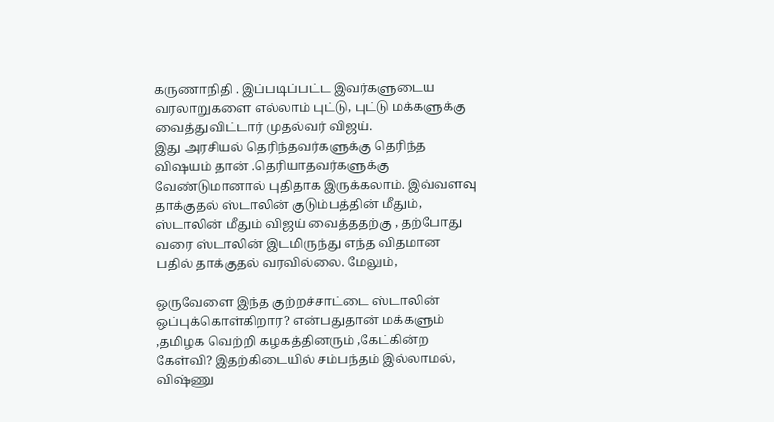கருணாநிதி . இப்படிப்பட்ட இவர்களுடைய வரலாறுகளை எல்லாம் புட்டு, புட்டு மக்களுக்கு வைத்துவிட்டார் முதல்வர் விஜய்.
இது அரசியல் தெரிந்தவர்களுக்கு தெரிந்த விஷயம் தான் .தெரியாதவர்களுக்கு வேண்டுமானால் புதிதாக இருக்கலாம். இவ்வளவு தாக்குதல் ஸ்டாலின் குடும்பத்தின் மீதும், ஸ்டாலின் மீதும் விஜய் வைத்ததற்கு , தற்போது வரை ஸ்டாலின் இடமிருந்து எந்த விதமான பதில் தாக்குதல் வரவில்லை. மேலும்,

ஒருவேளை இந்த குற்றச்சாட்டை ஸ்டாலின் ஒப்புக்கொள்கிறார? என்பதுதான் மக்களும் ,தமிழக வெற்றி கழகத்தினரும் ,கேட்கின்ற கேள்வி? இதற்கிடையில் சம்பந்தம் இல்லாமல், விஷ்ணு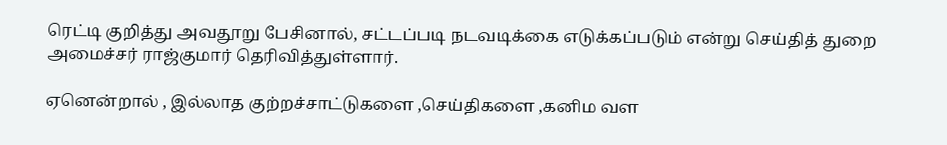ரெட்டி குறித்து அவதூறு பேசினால், சட்டப்படி நடவடிக்கை எடுக்கப்படும் என்று செய்தித் துறை அமைச்சர் ராஜ்குமார் தெரிவித்துள்ளார்.

ஏனென்றால் , இல்லாத குற்றச்சாட்டுகளை ,செய்திகளை ,கனிம வள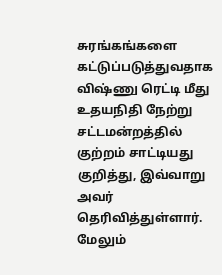சுரங்கங்களை கட்டுப்படுத்துவதாக விஷ்ணு ரெட்டி மீது உதயநிதி நேற்று சட்டமன்றத்தில் குற்றம் சாட்டியது குறித்து, இவ்வாறு அவர் தெரிவித்துள்ளார்.
மேலும்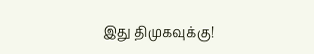இது திமுகவுக்கு!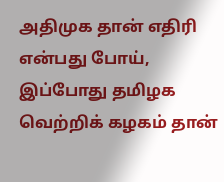அதிமுக தான் எதிரி என்பது போய், இப்போது தமிழக வெற்றிக் கழகம் தான்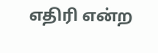எதிரி என்ற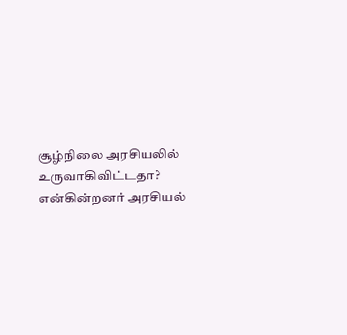சூழ்நிலை அரசியலில் உருவாகிவிட்டதா? என்கின்றனர் அரசியல்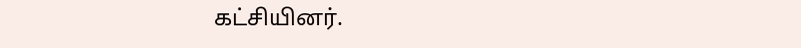கட்சியினர்.